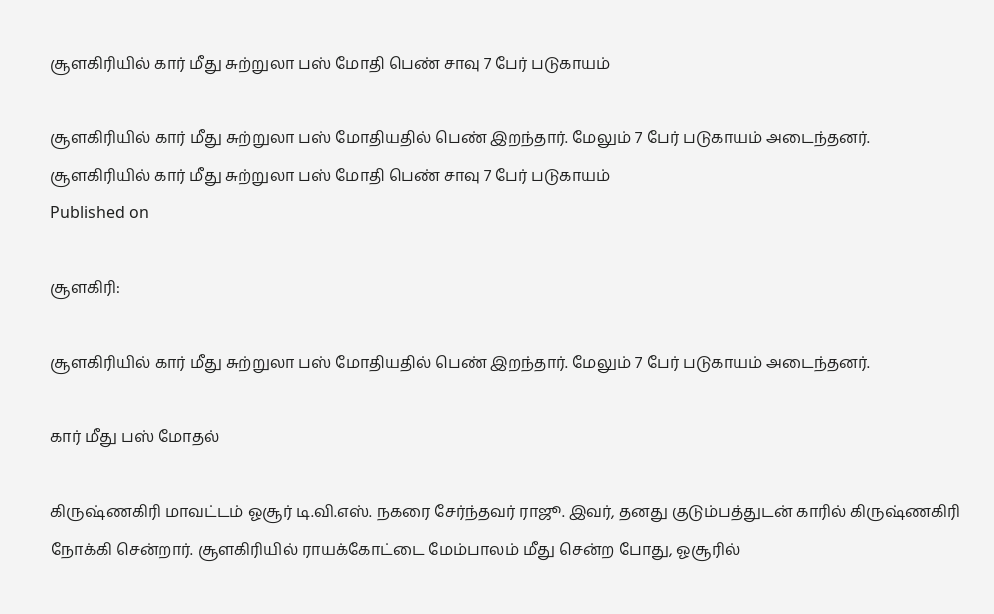சூளகிரியில் கார் மீது சுற்றுலா பஸ் மோதி பெண் சாவு 7 பேர் படுகாயம்

சூளகிரியில் கார் மீது சுற்றுலா பஸ் மோதியதில் பெண் இறந்தார். மேலும் 7 பேர் படுகாயம் அடைந்தனர்.
சூளகிரியில் கார் மீது சுற்றுலா பஸ் மோதி பெண் சாவு 7 பேர் படுகாயம்
Published on

சூளகிரி:

சூளகிரியில் கார் மீது சுற்றுலா பஸ் மோதியதில் பெண் இறந்தார். மேலும் 7 பேர் படுகாயம் அடைந்தனர்.

கார் மீது பஸ் மோதல்

கிருஷ்ணகிரி மாவட்டம் ஓசூர் டி.வி.எஸ். நகரை சேர்ந்தவர் ராஜூ. இவர், தனது குடும்பத்துடன் காரில் கிருஷ்ணகிரி நோக்கி சென்றார். சூளகிரியில் ராயக்கோட்டை மேம்பாலம் மீது சென்ற போது, ஓசூரில்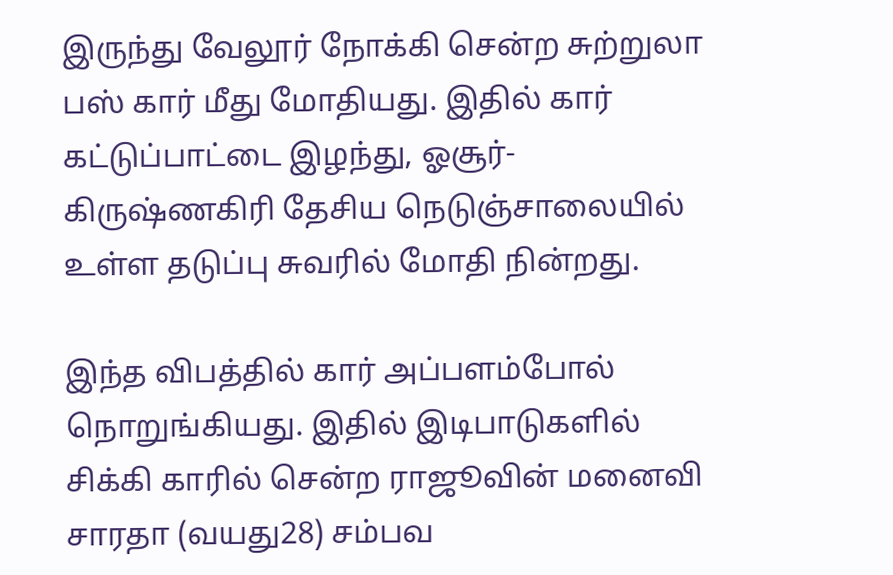இருந்து வேலூர் நோக்கி சென்ற சுற்றுலா பஸ் கார் மீது மோதியது. இதில் கார் கட்டுப்பாட்டை இழந்து, ஓசூர்-கிருஷ்ணகிரி தேசிய நெடுஞ்சாலையில் உள்ள தடுப்பு சுவரில் மோதி நின்றது.

இந்த விபத்தில் கார் அப்பளம்போல் நொறுங்கியது. இதில் இடிபாடுகளில் சிக்கி காரில் சென்ற ராஜூவின் மனைவி சாரதா (வயது28) சம்பவ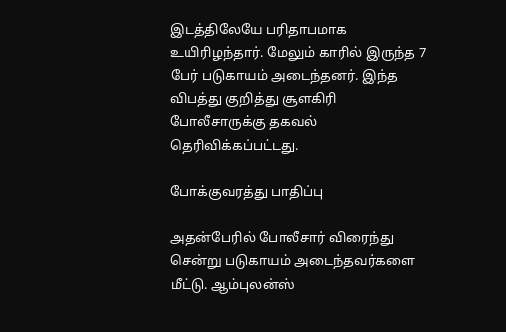இடத்திலேயே பரிதாபமாக உயிரிழந்தார். மேலும் காரில் இருந்த 7 பேர் படுகாயம் அடைந்தனர். இந்த விபத்து குறித்து சூளகிரி போலீசாருக்கு தகவல் தெரிவிக்கப்பட்டது.

போக்குவரத்து பாதிப்பு

அதன்பேரில் போலீசார் விரைந்து சென்று படுகாயம் அடைந்தவர்களை மீட்டு. ஆம்புலன்ஸ்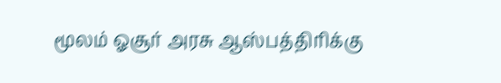மூலம் ஓசூர் அரசு ஆஸ்பத்திரிக்கு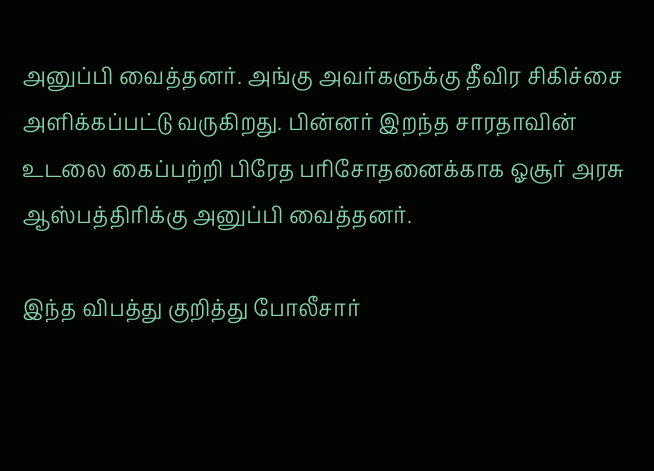அனுப்பி வைத்தனர். அங்கு அவர்களுக்கு தீவிர சிகிச்சை அளிக்கப்பட்டு வருகிறது. பின்னர் இறந்த சாரதாவின் உடலை கைப்பற்றி பிரேத பரிசோதனைக்காக ஓசூர் அரசு ஆஸ்பத்திரிக்கு அனுப்பி வைத்தனர்.

இந்த விபத்து குறித்து போலீசார்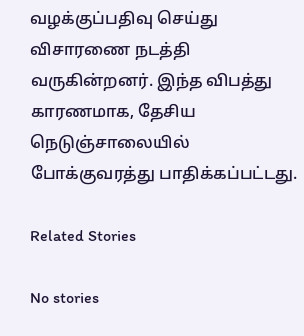வழக்குப்பதிவு செய்து விசாரணை நடத்தி வருகின்றனர். இந்த விபத்து காரணமாக, தேசிய நெடுஞ்சாலையில் போக்குவரத்து பாதிக்கப்பட்டது.

Related Stories

No stories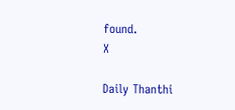found.
X

Daily Thanthi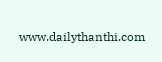www.dailythanthi.com